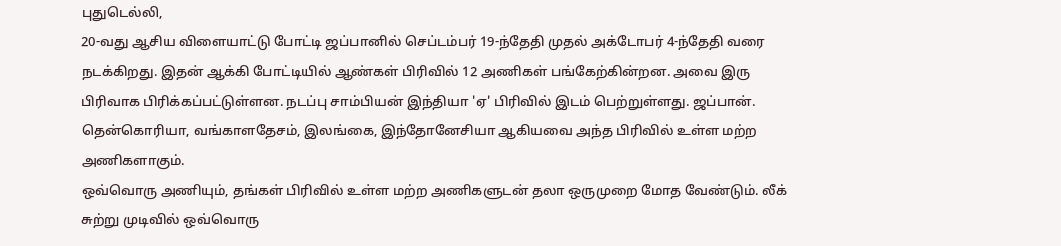புதுடெல்லி,
20-வது ஆசிய விளையாட்டு போட்டி ஜப்பானில் செப்டம்பர் 19-ந்தேதி முதல் அக்டோபர் 4-ந்தேதி வரை நடக்கிறது. இதன் ஆக்கி போட்டியில் ஆண்கள் பிரிவில் 12 அணிகள் பங்கேற்கின்றன. அவை இரு பிரிவாக பிரிக்கப்பட்டுள்ளன. நடப்பு சாம்பியன் இந்தியா 'ஏ' பிரிவில் இடம் பெற்றுள்ளது. ஜப்பான். தென்கொரியா, வங்காளதேசம், இலங்கை, இந்தோனேசியா ஆகியவை அந்த பிரிவில் உள்ள மற்ற அணிகளாகும்.
ஒவ்வொரு அணியும், தங்கள் பிரிவில் உள்ள மற்ற அணிகளுடன் தலா ஒருமுறை மோத வேண்டும். லீக் சுற்று முடிவில் ஒவ்வொரு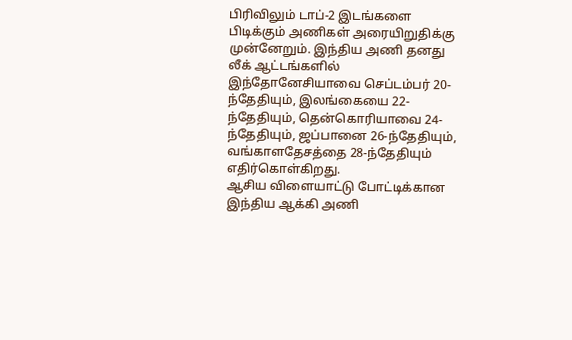பிரிவிலும் டாப்-2 இடங்களை பிடிக்கும் அணிகள் அரையிறுதிக்கு முன்னேறும். இந்திய அணி தனது லீக் ஆட்டங்களில் இந்தோனேசியாவை செப்டம்பர் 20-ந்தேதியும், இலங்கையை 22-ந்தேதியும், தென்கொரியாவை 24-ந்தேதியும், ஜப்பானை 26-ந்தேதியும், வங்காளதேசத்தை 28-ந்தேதியும் எதிர்கொள்கிறது.
ஆசிய விளையாட்டு போட்டிக்கான இந்திய ஆக்கி அணி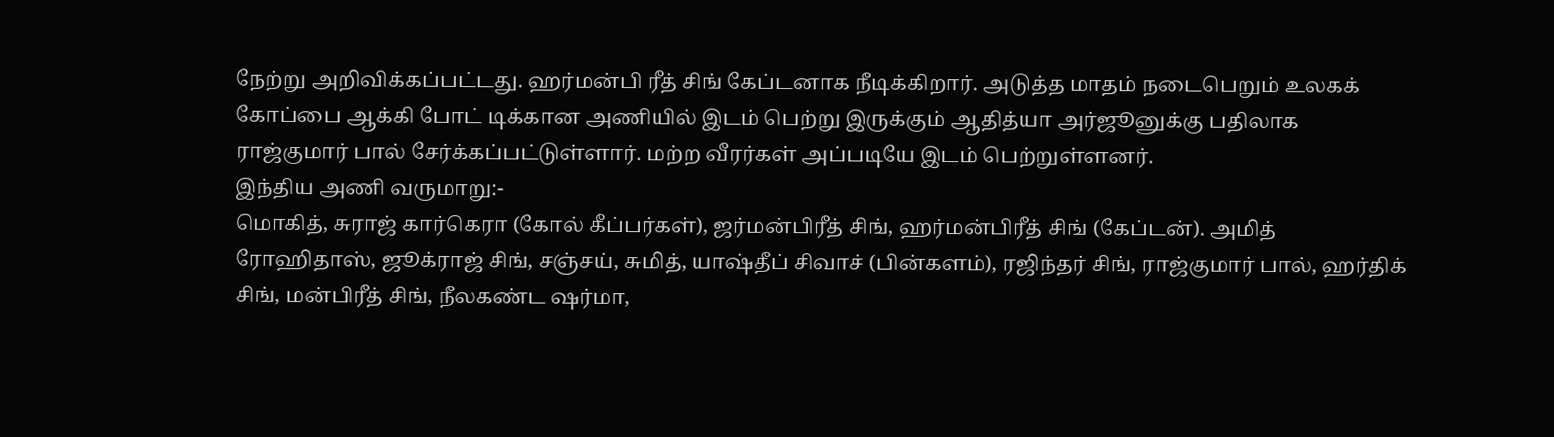நேற்று அறிவிக்கப்பட்டது. ஹர்மன்பி ரீத் சிங் கேப்டனாக நீடிக்கிறார். அடுத்த மாதம் நடைபெறும் உலகக் கோப்பை ஆக்கி போட் டிக்கான அணியில் இடம் பெற்று இருக்கும் ஆதித்யா அர்ஜூனுக்கு பதிலாக ராஜ்குமார் பால் சேர்க்கப்பட்டுள்ளார். மற்ற வீரர்கள் அப்படியே இடம் பெற்றுள்ளனர்.
இந்திய அணி வருமாறு:-
மொகித், சுராஜ் கார்கெரா (கோல் கீப்பர்கள்), ஜர்மன்பிரீத் சிங், ஹர்மன்பிரீத் சிங் (கேப்டன்). அமித் ரோஹிதாஸ், ஜூக்ராஜ் சிங், சஞ்சய், சுமித், யாஷ்தீப் சிவாச் (பின்களம்), ரஜிந்தர் சிங், ராஜ்குமார் பால், ஹர்திக் சிங், மன்பிரீத் சிங், நீலகண்ட ஷர்மா,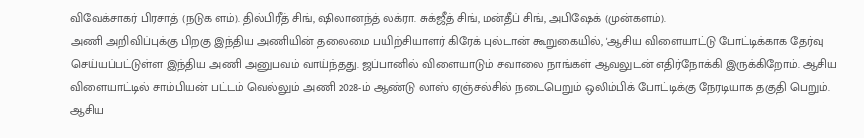விவேக்சாகர் பிரசாத் (நடுக ளம்). தில்பிரீத் சிங், ஷிலானந்த் லக்ரா. சுக்ஜீத் சிங், மன்தீப் சிங், அபிஷேக் (முன்களம்).
அணி அறிவிப்புக்கு பிறகு இந்திய அணியின் தலைமை பயிற்சியாளர் கிரேக் புல்டான் கூறுகையில், 'ஆசிய விளையாட்டு போட்டிக்காக தேர்வு செய்யப்பட்டுள்ள இந்திய அணி அனுபவம் வாய்ந்தது. ஜப்பானில் விளையாடும் சவாலை நாங்கள் ஆவலுடன் எதிர்நோக்கி இருக்கிறோம். ஆசிய விளையாட்டில் சாம்பியன் பட்டம் வெல்லும் அணி 2028-ம் ஆண்டு லாஸ் ஏஞ்சல்சில் நடைபெறும் ஒலிம்பிக் போட்டிக்கு நேரடியாக தகுதி பெறும். ஆசிய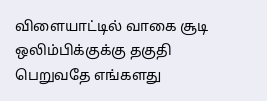விளையாட்டில் வாகை சூடி ஒலிம்பிக்குக்கு தகுதி பெறுவதே எங்களது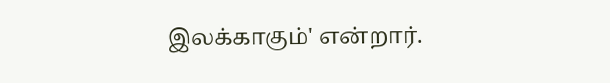இலக்காகும்' என்றார்.